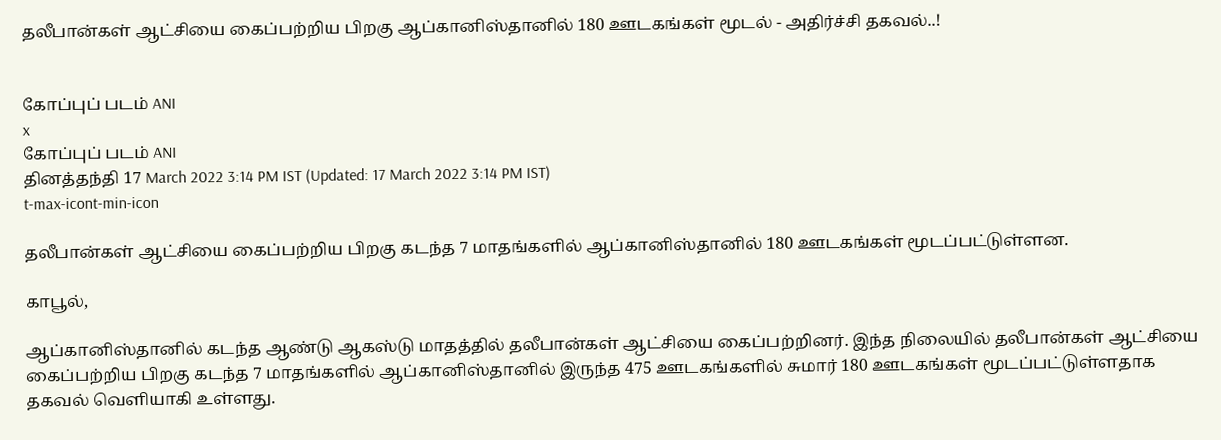தலீபான்கள் ஆட்சியை கைப்பற்றிய பிறகு ஆப்கானிஸ்தானில் 180 ஊடகங்கள் மூடல் - அதிர்ச்சி தகவல்..!


கோப்புப் படம் ANI
x
கோப்புப் படம் ANI
தினத்தந்தி 17 March 2022 3:14 PM IST (Updated: 17 March 2022 3:14 PM IST)
t-max-icont-min-icon

தலீபான்கள் ஆட்சியை கைப்பற்றிய பிறகு கடந்த 7 மாதங்களில் ஆப்கானிஸ்தானில் 180 ஊடகங்கள் மூடப்பட்டுள்ளன.

காபூல்,

ஆப்கானிஸ்தானில் கடந்த ஆண்டு ஆகஸ்டு மாதத்தில் தலீபான்கள் ஆட்சியை கைப்பற்றினர். இந்த நிலையில் தலீபான்கள் ஆட்சியை கைப்பற்றிய பிறகு கடந்த 7 மாதங்களில் ஆப்கானிஸ்தானில் இருந்த 475 ஊடகங்களில் சுமார் 180 ஊடகங்கள் மூடப்பட்டுள்ளதாக தகவல் வெளியாகி உள்ளது.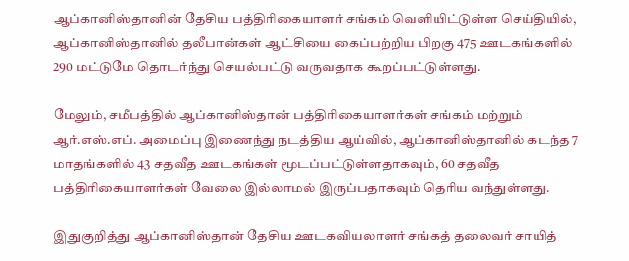ஆப்கானிஸ்தானின் தேசிய பத்திரிகையாளர் சங்கம் வெளியிட்டுள்ள செய்தியில், ஆப்கானிஸ்தானில் தலீபான்கள் ஆட்சியை கைப்பற்றிய பிறகு 475 ஊடகங்களில் 290 மட்டுமே தொடர்ந்து செயல்பட்டு வருவதாக கூறப்பட்டுள்ளது.

மேலும், சமீபத்தில் ஆப்கானிஸ்தான் பத்திரிகையாளர்கள் சங்கம் மற்றும் ஆர்.எஸ்.எப். அமைப்பு இணைந்து நடத்திய ஆய்வில், ஆப்கானிஸ்தானில் கடந்த 7 மாதங்களில் 43 சதவீத ஊடகங்கள் மூடப்பட்டுள்ளதாகவும், 60 சதவீத பத்திரிகையாளர்கள் வேலை இல்லாமல் இருப்பதாகவும் தெரிய வந்துள்ளது.

இதுகுறித்து ஆப்கானிஸ்தான் தேசிய ஊடகவியலாளர் சங்கத் தலைவர் சாயித்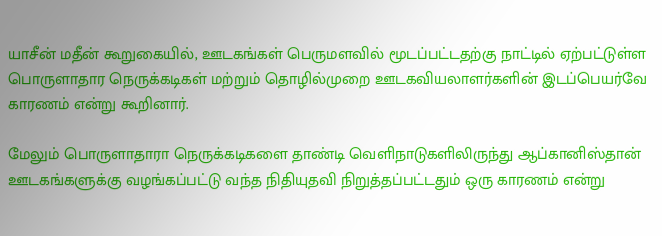யாசீன் மதீன் கூறுகையில், ஊடகங்கள் பெருமளவில் மூடப்பட்டதற்கு நாட்டில் ஏற்பட்டுள்ள பொருளாதார நெருக்கடிகள் மற்றும் தொழில்முறை ஊடகவியலாளர்களின் இடப்பெயர்வே காரணம் என்று கூறினார்.

மேலும் பொருளாதாரா நெருக்கடிகளை தாண்டி வெளிநாடுகளிலிருந்து ஆப்கானிஸ்தான் ஊடகங்களுக்கு வழங்கப்பட்டு வந்த நிதியுதவி நிறுத்தப்பட்டதும் ஒரு காரணம் என்று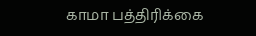காமா பத்திரிக்கை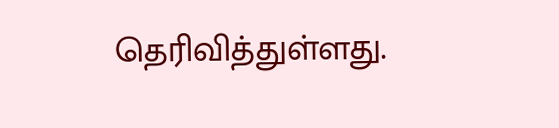தெரிவித்துள்ளது.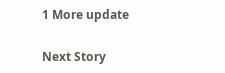1 More update

Next Story